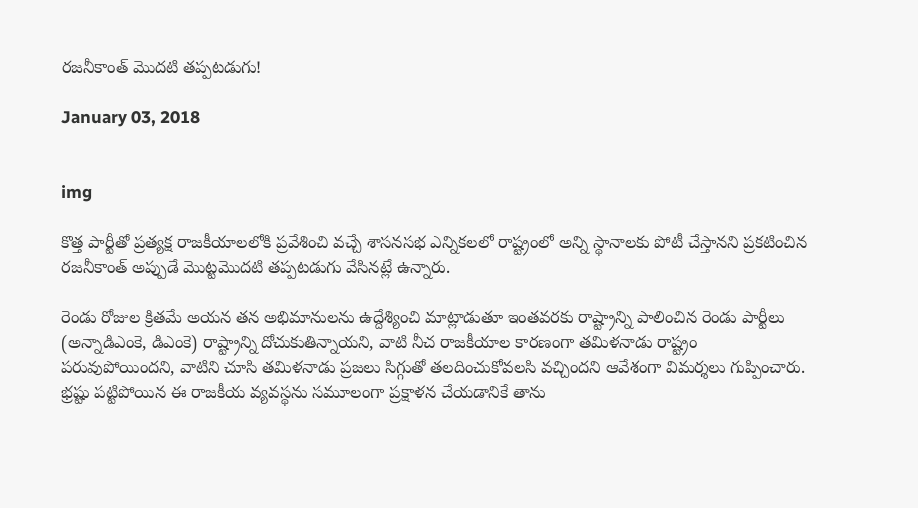రజనీకాంత్ మొదటి తప్పటడుగు!

January 03, 2018


img

కొత్త పార్టీతో ప్రత్యక్ష రాజకీయాలలోకి ప్రవేశించి వచ్చే శాసనసభ ఎన్నికలలో రాష్ట్రంలో అన్ని స్థానాలకు పోటీ చేస్తానని ప్రకటించిన రజనీకాంత్ అప్పుడే మొట్టమొదటి తప్పటడుగు వేసినట్లే ఉన్నారు.

రెండు రోజుల క్రితమే అయన తన అభిమానులను ఉద్దేశ్యించి మాట్లాడుతూ ఇంతవరకు రాష్ట్రాన్ని పాలించిన రెండు పార్టీలు (అన్నాడిఎంకె, డిఎంకె) రాష్ట్రాన్ని దోచుకుతిన్నాయని, వాటి నీచ రాజకీయాల కారణంగా తమిళనాడు రాష్ట్రం పరువుపోయిందని, వాటిని చూసి తమిళనాడు ప్రజలు సిగ్గుతో తలదించుకోవలసి వచ్చిందని ఆవేశంగా విమర్శలు గుప్పించారు. భ్రష్టు పట్టిపోయిన ఈ రాజకీయ వ్యవస్థను సమూలంగా ప్రక్షాళన చేయడానికే తాను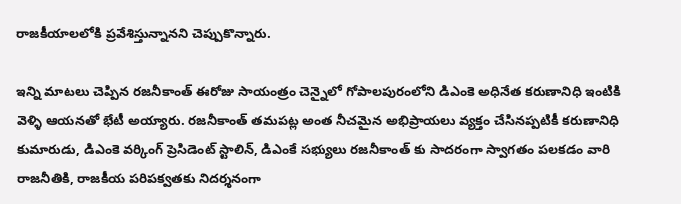రాజకీయాలలోకి ప్రవేశిస్తున్నానని చెప్పుకొన్నారు.

ఇన్ని మాటలు చెప్పిన రజనీకాంత్ ఈరోజు సాయంత్రం చెన్నైలో గోపాలపురంలోని డిఎంకె అధినేత కరుణానిధి ఇంటికి వెళ్ళి ఆయనతో భేటీ అయ్యారు. రజనీకాంత్ తమపట్ల అంత నీచమైన అభిప్రాయలు వ్యక్తం చేసినప్పటికీ కరుణానిధి కుమారుడు, డిఎంకె వర్కింగ్ ప్రెసిడెంట్ స్టాలిన్, డిఎంకే సభ్యులు రజనీకాంత్ కు సాదరంగా స్వాగతం పలకడం వారి రాజనీతికి, రాజకీయ పరిపక్వతకు నిదర్శనంగా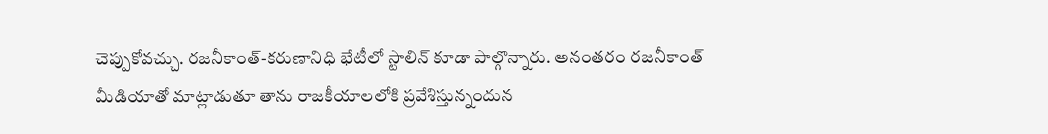చెప్పుకోవచ్చు. రజనీకాంత్-కరుణానిధి భేటీలో స్టాలిన్ కూడా పాల్గొన్నారు. అనంతరం రజనీకాంత్ మీడియాతో మాట్లాడుతూ తాను రాజకీయాలలోకి ప్రవేశిస్తున్నందున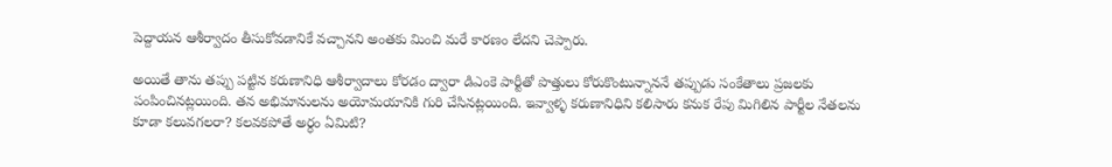పెద్దాయన ఆశీర్వాదం తీసుకోవడానికే వచ్చానని అంతకు మించి మరే కారణం లేదని చెప్పారు.

అయితే తాను తప్పు పట్టిన కరుణానిధి ఆశీర్వాదాలు కోరడం ద్వారా డిఎంకె పార్టీతో పొత్తులు కోరుకొంటున్నాననే తప్పుడు సంకేతాలు ప్రజలకు పంపించినట్లయింది. తన అభిమానులను అయోమయానికి గురి చేసినట్లయింది. ఇవ్వాళ్ళ కరుణానిధిని కలిసారు కనుక రేపు మిగిలిన పార్టీల నేతలను కూడా కలువగలరా? కలవకపోతే అర్ధం ఏమిటి?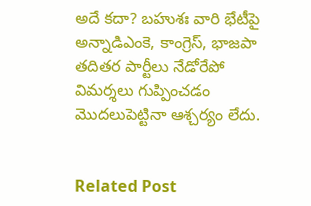అదే కదా? బహుశః వారి భేటీపై అన్నాడిఎంకె, కాంగ్రెస్, భాజపా తదితర పార్టీలు నేడోరేపో విమర్శలు గుప్పించడం మొదలుపెట్టినా ఆశ్చర్యం లేదు.


Related Post